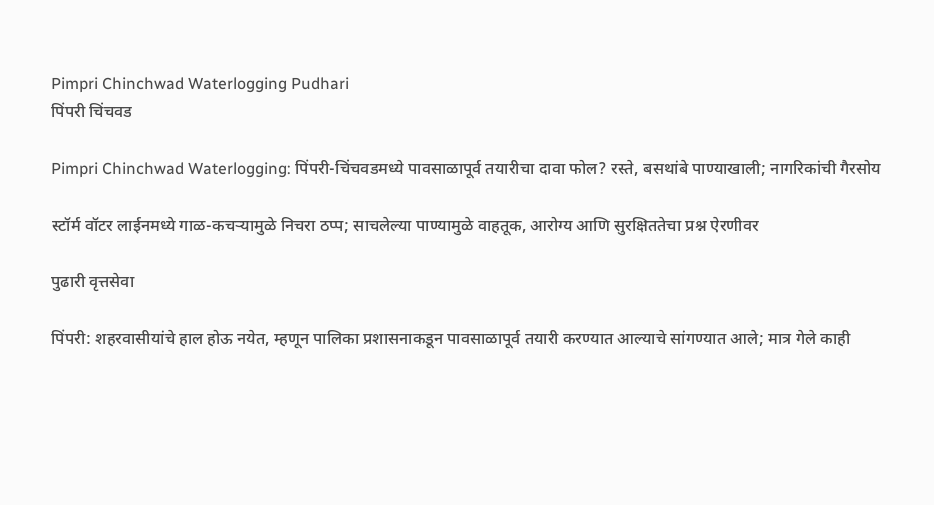Pimpri Chinchwad Waterlogging Pudhari
पिंपरी चिंचवड

Pimpri Chinchwad Waterlogging: पिंपरी-चिंचवडमध्ये पावसाळापूर्व तयारीचा दावा फोल? रस्ते, बसथांबे पाण्याखाली; नागरिकांची गैरसोय

स्टॉर्म वॉटर लाईनमध्ये गाळ-कचऱ्यामुळे निचरा ठप्प; साचलेल्या पाण्यामुळे वाहतूक, आरोग्य आणि सुरक्षिततेचा प्रश्न ऐरणीवर

पुढारी वृत्तसेवा

पिंपरी: शहरवासीयांचे हाल होऊ नयेत, म्हणून पालिका प्रशासनाकडून पावसाळापूर्व तयारी करण्यात आल्याचे सांगण्यात आले; मात्र गेले काही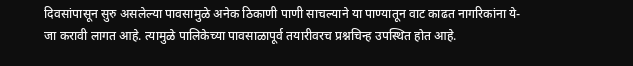दिवसांपासून सुरु असलेल्या पावसामुळे अनेक ठिकाणी पाणी साचल्याने या पाण्यातून वाट काढत नागरिकांना ये-जा करावी लागत आहे. त्यामुळे पालिकेच्या पावसाळापूर्व तयारीवरच प्रश्नचिन्ह उपस्थित होत आहे.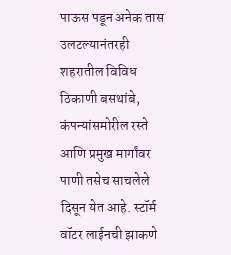पाऊस पडून अनेक तास उलटल्यानंतरही शहरातील विविध ठिकाणी बसथांबे, कंपन्यांसमोरील रस्ते आणि प्रमुख मार्गांवर पाणी तसेच साचलेले दिसून येत आहे. स्टॉर्म वॉटर लाईनची झाकणे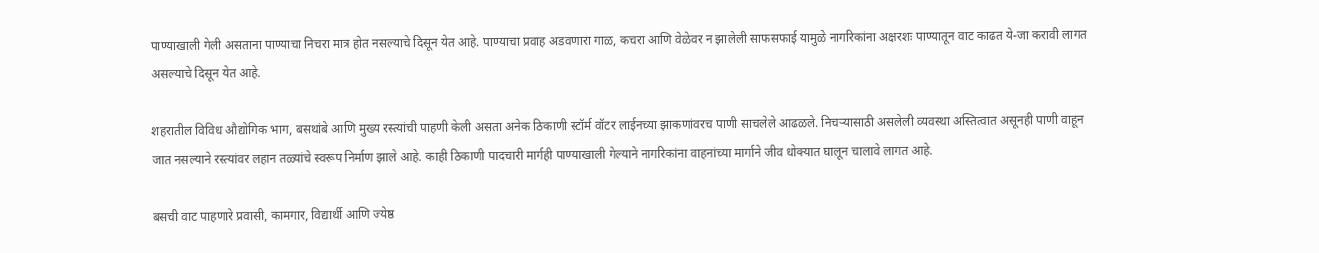पाण्याखाली गेली असताना पाण्याचा निचरा मात्र होत नसल्याचे दिसून येत आहे. पाण्याचा प्रवाह अडवणारा गाळ, कचरा आणि वेळेवर न झालेली साफसफाई यामुळे नागरिकांना अक्षरशः पाण्यातून वाट काढत ये-जा करावी लागत असल्याचे दिसून येत आहे.

शहरातील विविध औद्योगिक भाग, बसथांबे आणि मुख्य रस्त्यांची पाहणी केली असता अनेक ठिकाणी स्टॉर्म वॉटर लाईनच्या झाकणांवरच पाणी साचलेले आढळले. निचऱ्यासाठी असलेली व्यवस्था अस्तित्वात असूनही पाणी वाहून जात नसल्याने रस्त्यांवर लहान तळ्यांचे स्वरूप निर्माण झाले आहे. काही ठिकाणी पादचारी मार्गही पाण्याखाली गेल्याने नागरिकांना वाहनांच्या मार्गाने जीव धोक्यात घालून चालावे लागत आहे.

बसची वाट पाहणारे प्रवासी, कामगार, विद्यार्थी आणि ज्येष्ठ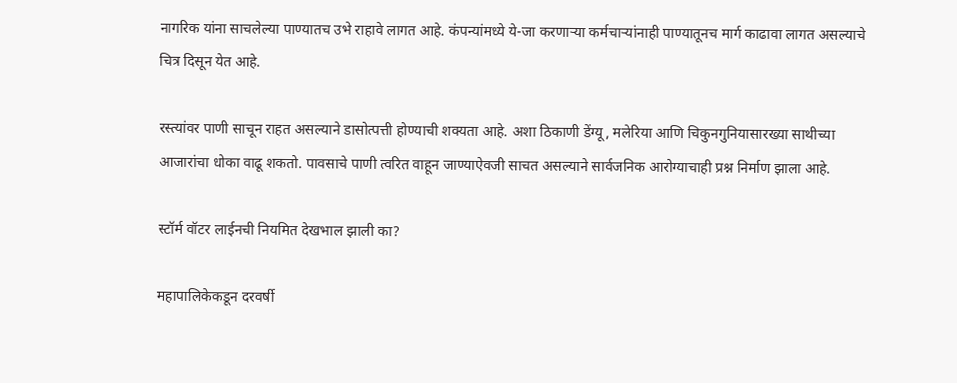नागरिक यांना साचलेल्या पाण्यातच उभे राहावे लागत आहे. कंपन्यांमध्ये ये-जा करणाऱ्या कर्मचाऱ्यांनाही पाण्यातूनच मार्ग काढावा लागत असल्याचे चित्र दिसून येत आहे.

रस्त्यांवर पाणी साचून राहत असल्याने डासोत्पत्ती होण्याची शक्यता आहे. अशा ठिकाणी डेंग्यू, मलेरिया आणि चिकुनगुनियासारख्या साथीच्या आजारांचा धोका वाढू शकतो. पावसाचे पाणी त्वरित वाहून जाण्याऐवजी साचत असल्याने सार्वजनिक आरोग्याचाही प्रश्न निर्माण झाला आहे.

स्टॉर्म वॉटर लाईनची नियमित देखभाल झाली का?

महापालिकेकडून दरवर्षी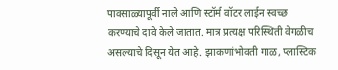पावसाळ्यापूर्वी नाले आणि स्टॉर्म वॉटर लाईन स्वच्छ करण्याचे दावे केले जातात. मात्र प्रत्यक्ष परिस्थिती वेगळीच असल्याचे दिसून येत आहे. झाकणांभोवती गाळ, प्लास्टिक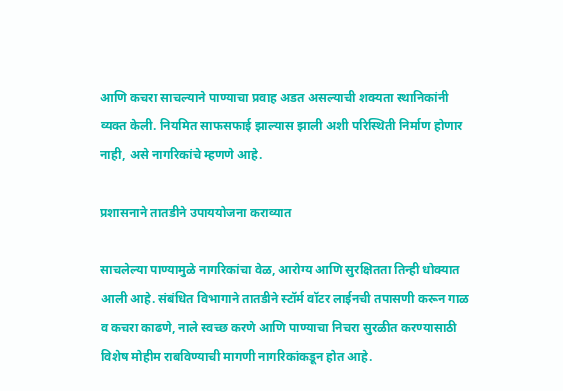आणि कचरा साचल्याने पाण्याचा प्रवाह अडत असल्याची शक्यता स्थानिकांनी व्यक्त केली. नियमित साफसफाई झाल्यास झाली अशी परिस्थिती निर्माण होणार नाही, असे नागरिकांचे म्हणणे आहे.

प्रशासनाने तातडीने उपाययोजना कराव्यात

साचलेल्या पाण्यामुळे नागरिकांचा वेळ, आरोग्य आणि सुरक्षितता तिन्ही धोक्यात आली आहे. संबंधित विभागाने तातडीने स्टॉर्म वॉटर लाईनची तपासणी करून गाळ व कचरा काढणे, नाले स्वच्छ करणे आणि पाण्याचा निचरा सुरळीत करण्यासाठी विशेष मोहीम राबविण्याची मागणी नागरिकांकडून होत आहे.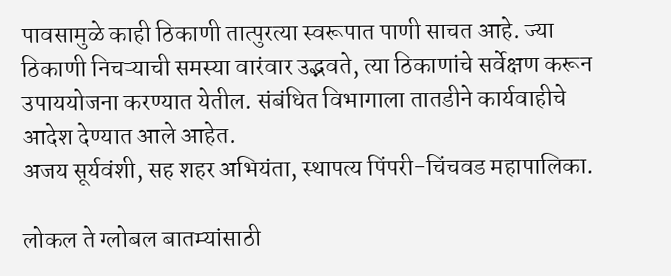पावसामुळे काही ठिकाणी तात्पुरत्या स्वरूपात पाणी साचत आहे. ज्या ठिकाणी निचऱ्याची समस्या वारंवार उद्भवते, त्या ठिकाणांचे सर्वेक्षण करून उपाययोजना करण्यात येतील. संबंधित विभागाला तातडीने कार्यवाहीचे आदेश देण्यात आले आहेत.
अजय सूर्यवंशी, सह शहर अभियंता, स्थापत्य पिंपरी-चिंचवड महापालिका.

लोकल ते ग्लोबल बातम्यांसाठी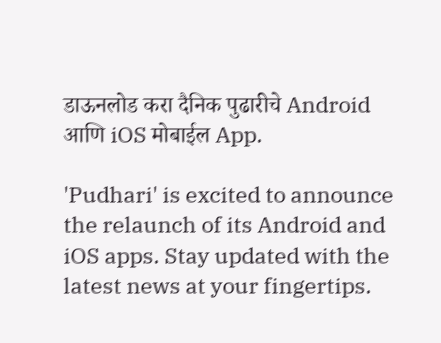डाऊनलोड करा दैनिक पुढारीचे Android आणि iOS मोबाईल App.

'Pudhari' is excited to announce the relaunch of its Android and iOS apps. Stay updated with the latest news at your fingertips.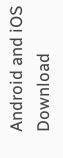Android and iOS Download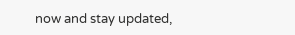now and stay updated,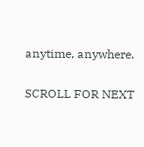anytime, anywhere.

SCROLL FOR NEXT